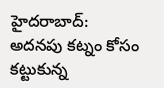హైదరాబాద్: అదనపు కట్నం కోసం కట్టుకున్న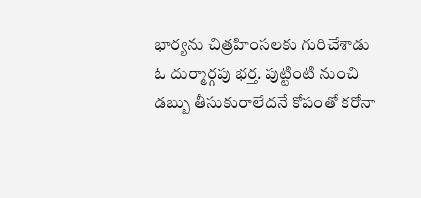భార్యను చిత్రహింసలకు గురిచేశాడు ఓ దుర్మార్గపు భర్త. పుట్టింటి నుంచి డబ్బు తీసుకురాలేదనే కోపంతో కరోనా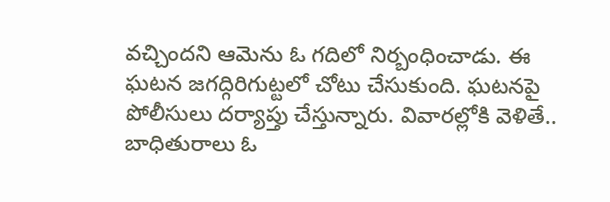వచ్చిందని ఆమెను ఓ గదిలో నిర్బంధించాడు. ఈ ఘటన జగద్గిరిగుట్టలో చోటు చేసుకుంది. ఘటనపై పోలీసులు దర్యాప్తు చేస్తున్నారు. వివారల్లోకి వెళితే.. బాధితురాలు ఓ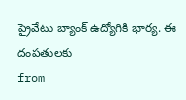ప్రైవేటు బ్యాంక్ ఉద్యోగికి భార్య. ఈ దంపతులకు
from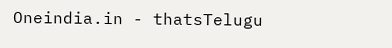Oneindia.in - thatsTelugu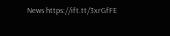News https://ift.tt/3xrGfFE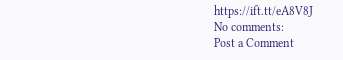https://ift.tt/eA8V8J
No comments:
Post a Comment